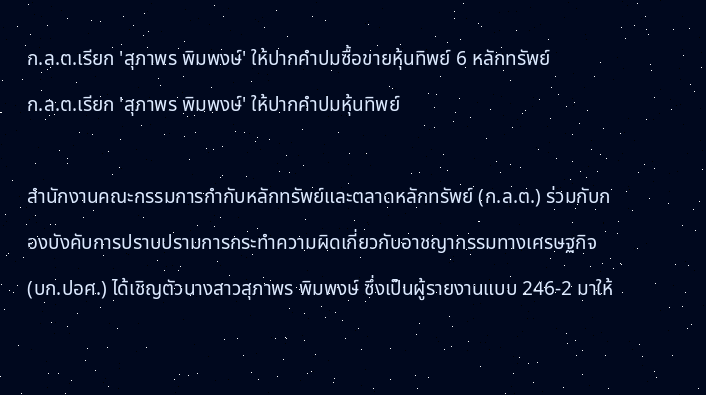ก.ล.ต.เรียก 'สุภาพร พิมพงษ์' ให้ปากคำปมซื้อขายหุ้นทิพย์ 6 หลักทรัพย์
ก.ล.ต.เรียก 'สุภาพร พิมพงษ์' ให้ปากคำปมหุ้นทิพย์

สำนักงานคณะกรรมการกำกับหลักทรัพย์และตลาดหลักทรัพย์ (ก.ล.ต.) ร่วมกับกองบังคับการปราบปรามการกระทำความผิดเกี่ยวกับอาชญากรรมทางเศรษฐกิจ (บก.ปอศ.) ได้เชิญตัวนางสาวสุภาพร พิมพงษ์ ซึ่งเป็นผู้รายงานแบบ 246-2 มาให้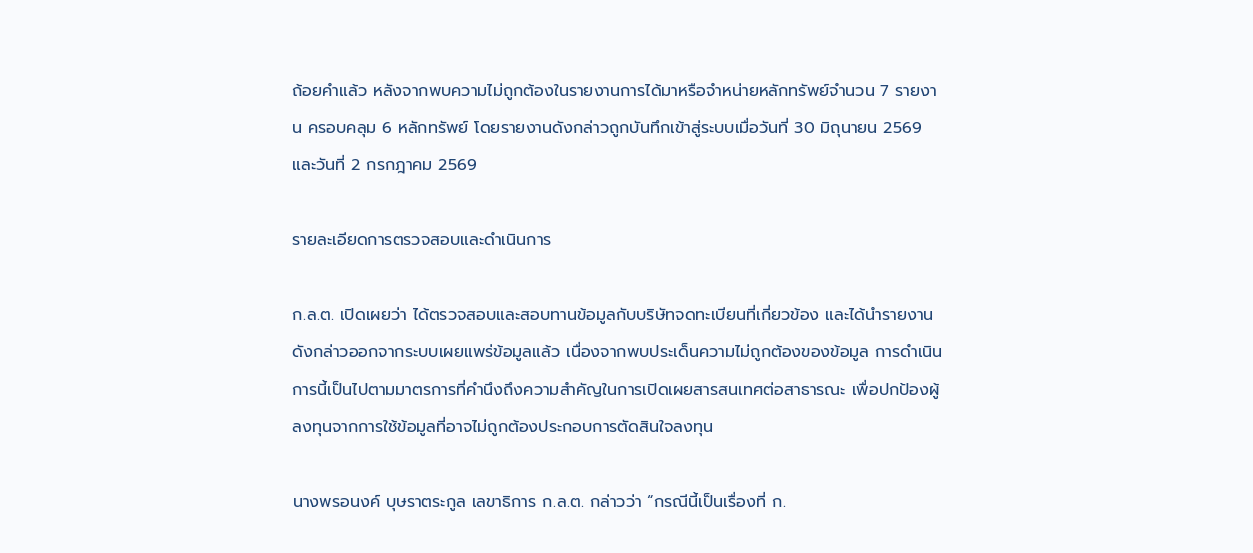ถ้อยคำแล้ว หลังจากพบความไม่ถูกต้องในรายงานการได้มาหรือจำหน่ายหลักทรัพย์จำนวน 7 รายงาน ครอบคลุม 6 หลักทรัพย์ โดยรายงานดังกล่าวถูกบันทึกเข้าสู่ระบบเมื่อวันที่ 30 มิถุนายน 2569 และวันที่ 2 กรกฎาคม 2569

รายละเอียดการตรวจสอบและดำเนินการ

ก.ล.ต. เปิดเผยว่า ได้ตรวจสอบและสอบทานข้อมูลกับบริษัทจดทะเบียนที่เกี่ยวข้อง และได้นำรายงานดังกล่าวออกจากระบบเผยแพร่ข้อมูลแล้ว เนื่องจากพบประเด็นความไม่ถูกต้องของข้อมูล การดำเนินการนี้เป็นไปตามมาตรการที่คำนึงถึงความสำคัญในการเปิดเผยสารสนเทศต่อสาธารณะ เพื่อปกป้องผู้ลงทุนจากการใช้ข้อมูลที่อาจไม่ถูกต้องประกอบการตัดสินใจลงทุน

นางพรอนงค์ บุษราตระกูล เลขาธิการ ก.ล.ต. กล่าวว่า “กรณีนี้เป็นเรื่องที่ ก.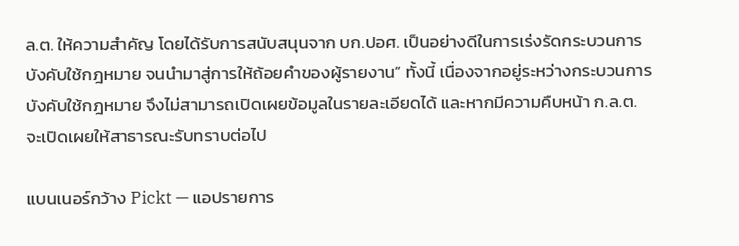ล.ต. ให้ความสำคัญ โดยได้รับการสนับสนุนจาก บก.ปอศ. เป็นอย่างดีในการเร่งรัดกระบวนการบังคับใช้กฎหมาย จนนำมาสู่การให้ถ้อยคำของผู้รายงาน” ทั้งนี้ เนื่องจากอยู่ระหว่างกระบวนการบังคับใช้กฎหมาย จึงไม่สามารถเปิดเผยข้อมูลในรายละเอียดได้ และหากมีความคืบหน้า ก.ล.ต. จะเปิดเผยให้สาธารณะรับทราบต่อไป

แบนเนอร์กว้าง Pickt — แอปรายการ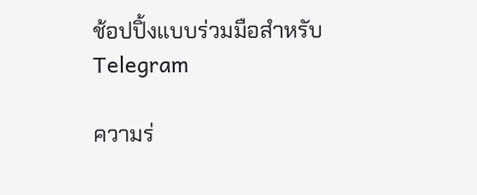ช้อปปิ้งแบบร่วมมือสำหรับ Telegram

ความร่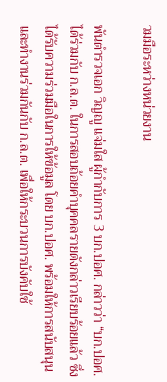วมมือระหว่างหน่วยงาน

พันตำรวจเอก วิญญู แจ่มใส ผู้กำกับการ 3 บก.ปอศ. กล่าวว่า “บก.ปอศ. ได้ร่วมกับ ก.ล.ต. ในการสอบถ้อยคำบุคคลรายดังกล่าวเรียบร้อยแล้ว ซึ่งได้รับความร่วมมือในการให้ข้อมูล โดย บก.ปอศ. พร้อมให้การสนับสนุนและทำงานร่วมกันกับ ก.ล.ต. เพื่อให้กระบวนการบังคับใช้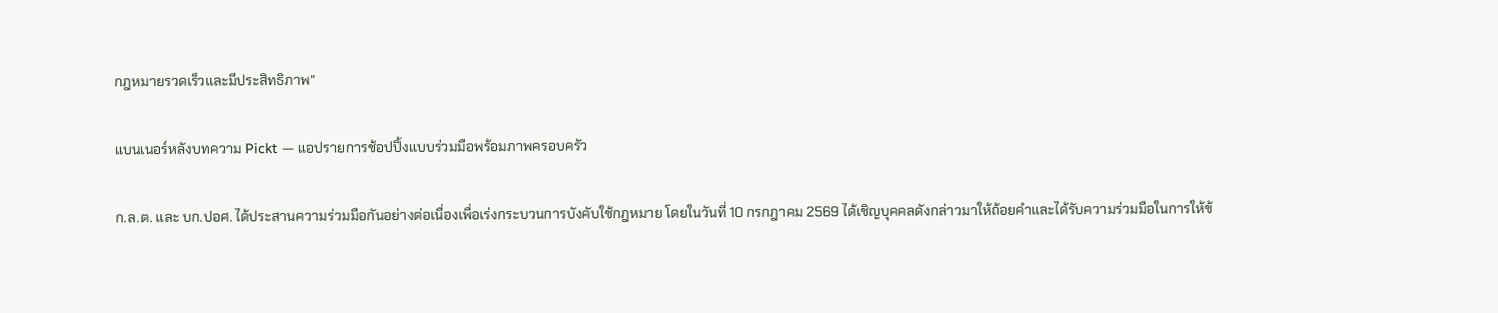กฎหมายรวดเร็วและมีประสิทธิภาพ”

แบนเนอร์หลังบทความ Pickt — แอปรายการช้อปปิ้งแบบร่วมมือพร้อมภาพครอบครัว

ก.ล.ต. และ บก.ปอศ. ได้ประสานความร่วมมือกันอย่างต่อเนื่องเพื่อเร่งกระบวนการบังคับใช้กฎหมาย โดยในวันที่ 10 กรกฎาคม 2569 ได้เชิญบุคคลดังกล่าวมาให้ถ้อยคำและได้รับความร่วมมือในการให้ข้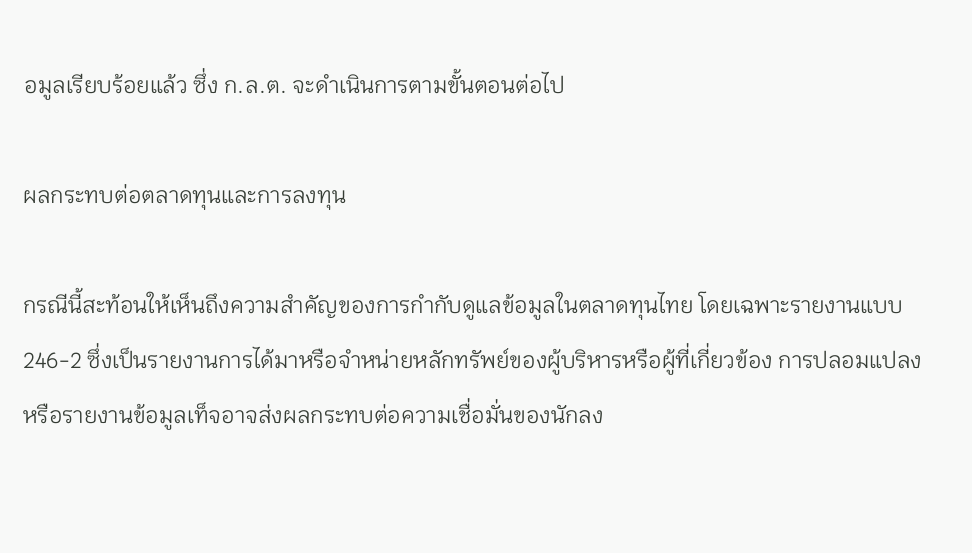อมูลเรียบร้อยแล้ว ซึ่ง ก.ล.ต. จะดำเนินการตามขั้นตอนต่อไป

ผลกระทบต่อตลาดทุนและการลงทุน

กรณีนี้สะท้อนให้เห็นถึงความสำคัญของการกำกับดูแลข้อมูลในตลาดทุนไทย โดยเฉพาะรายงานแบบ 246-2 ซึ่งเป็นรายงานการได้มาหรือจำหน่ายหลักทรัพย์ของผู้บริหารหรือผู้ที่เกี่ยวข้อง การปลอมแปลงหรือรายงานข้อมูลเท็จอาจส่งผลกระทบต่อความเชื่อมั่นของนักลง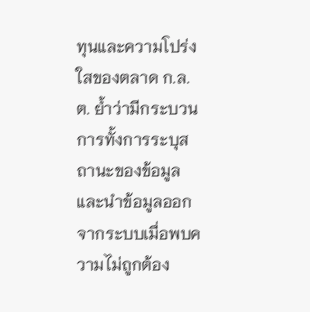ทุนและความโปร่งใสของตลาด ก.ล.ต. ย้ำว่ามีกระบวนการทั้งการระบุสถานะของข้อมูลและนำข้อมูลออกจากระบบเมื่อพบความไม่ถูกต้อง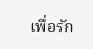เพื่อรัก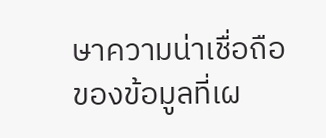ษาความน่าเชื่อถือของข้อมูลที่เผ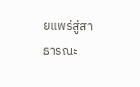ยแพร่สู่สาธารณะ